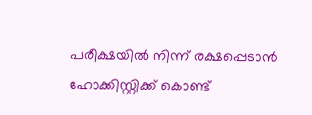പരീക്ഷയില്‍ നിന്ന് രക്ഷപ്പെടാന്‍ ഹോക്കിസ്റ്റിക്ക് കൊണ്ട്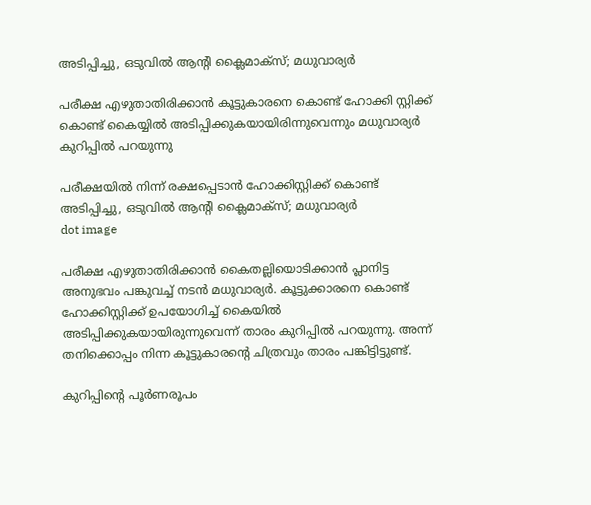അടിപ്പിച്ചു, ഒടുവില്‍ ആന്റി ക്ലൈമാക്‌സ്; മധുവാര്യര്‍

പരീക്ഷ എഴുതാതിരിക്കാന്‍ കൂട്ടുകാരനെ കൊണ്ട് ഹോക്കി സ്റ്റിക്ക് കൊണ്ട് കൈയ്യില്‍ അടിപ്പിക്കുകയായിരിന്നുവെന്നും മധുവാര്യര്‍ കുറിപ്പില്‍ പറയുന്നു

പരീക്ഷയില്‍ നിന്ന് രക്ഷപ്പെടാന്‍ ഹോക്കിസ്റ്റിക്ക് കൊണ്ട് അടിപ്പിച്ചു, ഒടുവില്‍ ആന്റി ക്ലൈമാക്‌സ്; മധുവാര്യര്‍
dot image

പരീക്ഷ എഴുതാതിരിക്കാന്‍ കൈതല്ലിയൊടിക്കാന്‍ പ്ലാനിട്ട അനുഭവം പങ്കുവച്ച് നടന്‍ മധുവാര്യര്‍. കൂട്ടുക്കാരനെ കൊണ്ട് ഹോക്കിസ്റ്റിക്ക് ഉപയോഗിച്ച് കൈയില്‍ അടിപ്പിക്കുകയായിരുന്നുവെന്ന് താരം കുറിപ്പില്‍ പറയുന്നു. അന്ന് തനിക്കൊപ്പം നിന്ന കൂട്ടുകാരന്റെ ചിത്രവും താരം പങ്കിട്ടിട്ടുണ്ട്.

കുറിപ്പിന്റെ പൂര്‍ണരൂപം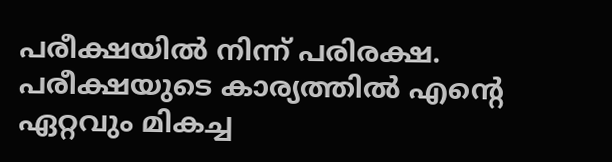പരീക്ഷയില്‍ നിന്ന് പരിരക്ഷ. പരീക്ഷയുടെ കാര്യത്തില്‍ എന്റെ ഏറ്റവും മികച്ച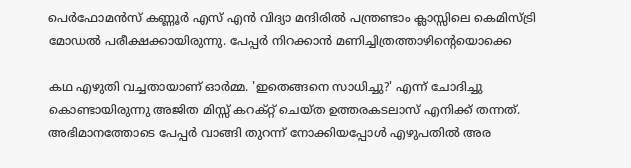പെര്‍ഫോമന്‍സ് കണ്ണൂര്‍ എസ് എന്‍ വിദ്യാ മന്ദിരില്‍ പന്ത്രണ്ടാം ക്ലാസ്സിലെ കെമിസ്ട്രി മോഡല്‍ പരീക്ഷക്കായിരുന്നു. പേപ്പര്‍ നിറക്കാന്‍ മണിച്ചിത്രത്താഴിന്റെയൊക്കെ

കഥ എഴുതി വച്ചതായാണ് ഓര്‍മ്മ. 'ഇതെങ്ങനെ സാധിച്ചു?' എന്ന് ചോദിച്ചു കൊണ്ടായിരുന്നു അജിത മിസ്സ് കറക്റ്റ് ചെയ്ത ഉത്തരകടലാസ് എനിക്ക് തന്നത്. അഭിമാനത്തോടെ പേപ്പര്‍ വാങ്ങി തുറന്ന് നോക്കിയപ്പോള്‍ എഴുപതില്‍ അര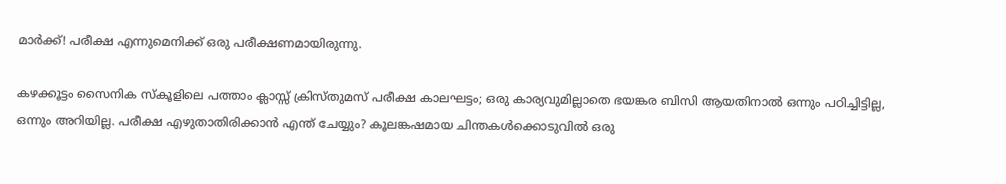മാര്‍ക്ക്! പരീക്ഷ എന്നുമെനിക്ക് ഒരു പരീക്ഷണമായിരുന്നു.

കഴക്കൂട്ടം സൈനിക സ്‌കൂളിലെ പത്താം ക്ലാസ്സ് ക്രിസ്തുമസ് പരീക്ഷ കാലഘട്ടം; ഒരു കാര്യവുമില്ലാതെ ഭയങ്കര ബിസി ആയതിനാല്‍ ഒന്നും പഠിച്ചിട്ടില്ല, ഒന്നും അറിയില്ല. പരീക്ഷ എഴുതാതിരിക്കാന്‍ എന്ത് ചേയ്യും? കൂലങ്കഷമായ ചിന്തകള്‍ക്കൊടുവില്‍ ഒരു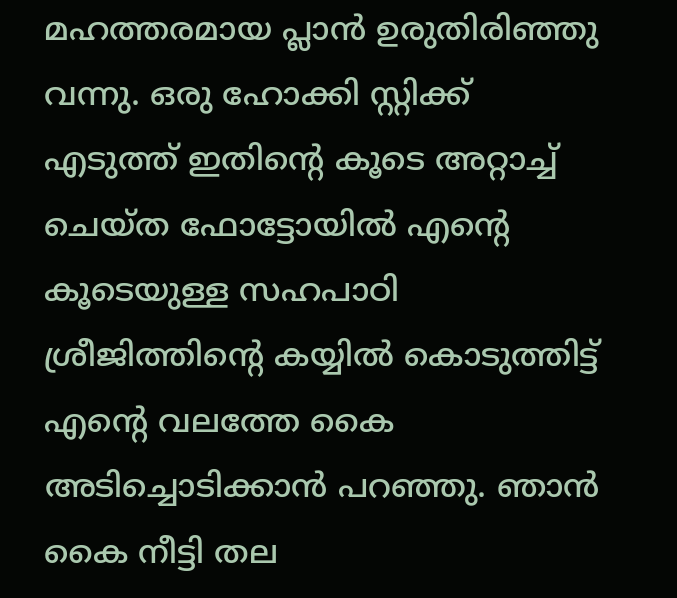മഹത്തരമായ പ്ലാന്‍ ഉരുതിരിഞ്ഞു വന്നു. ഒരു ഹോക്കി സ്റ്റിക്ക് എടുത്ത് ഇതിന്റെ കൂടെ അറ്റാച്ച് ചെയ്ത ഫോട്ടോയില്‍ എന്റെ കൂടെയുള്ള സഹപാഠി ശ്രീജിത്തിന്റെ കയ്യില്‍ കൊടുത്തിട്ട് എന്റെ വലത്തേ കൈ അടിച്ചൊടിക്കാന്‍ പറഞ്ഞു. ഞാന്‍ കൈ നീട്ടി തല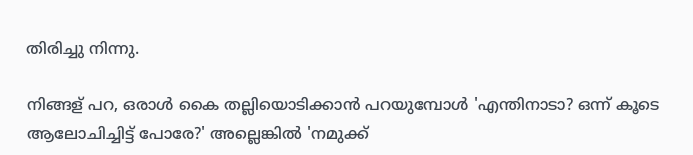തിരിച്ചു നിന്നു.

നിങ്ങള് പറ, ഒരാള്‍ കൈ തല്ലിയൊടിക്കാന്‍ പറയുമ്പോള്‍ 'എന്തിനാടാ? ഒന്ന് കൂടെ ആലോചിച്ചിട്ട് പോരേ?' അല്ലെങ്കില്‍ 'നമുക്ക്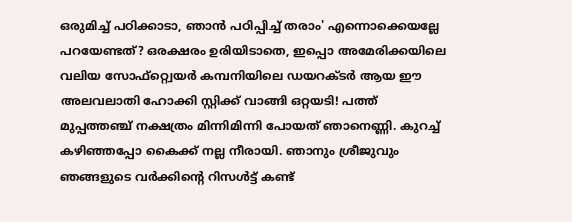ഒരുമിച്ച് പഠിക്കാടാ, ഞാന്‍ പഠിപ്പിച്ച് തരാം' എന്നൊക്കെയല്ലേ പറയേണ്ടത്? ഒരക്ഷരം ഉരിയിടാതെ, ഇപ്പൊ അമേരിക്കയിലെ വലിയ സോഫ്‌റ്റ്വെയര്‍ കമ്പനിയിലെ ഡയറക്ടര്‍ ആയ ഈ അലവലാതി ഹോക്കി സ്റ്റിക്ക് വാങ്ങി ഒറ്റയടി! പത്ത് മുപ്പത്തഞ്ച് നക്ഷത്രം മിന്നിമിന്നി പോയത് ഞാനെണ്ണി. കുറച്ച് കഴിഞ്ഞപ്പോ കൈക്ക് നല്ല നീരായി. ഞാനും ശ്രീജുവും ഞങ്ങളുടെ വര്‍ക്കിന്റെ റിസള്‍ട്ട് കണ്ട്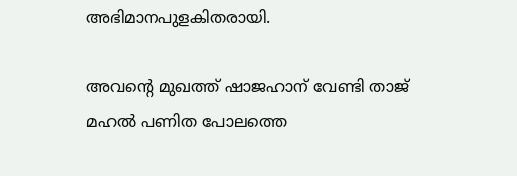അഭിമാനപുളകിതരായി.

അവന്റെ മുഖത്ത് ഷാജഹാന് വേണ്ടി താജ് മഹല്‍ പണിത പോലത്തെ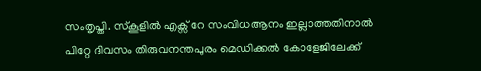സംതൃപ്തി. സ്‌കൂളില്‍ എക്സ് റേ സംവിധആനം ഇല്ലാത്തതിനാല്‍ പിറ്റേ ദിവസം തിരുവനന്തപുരം മെഡിക്കല്‍ കോളേജിലേക്ക്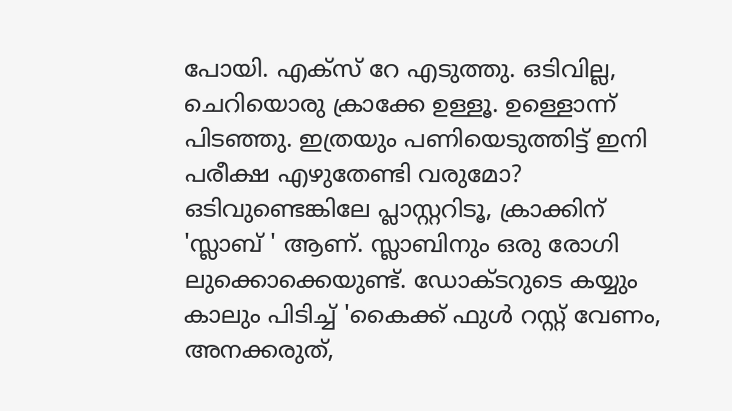പോയി. എക്സ് റേ എടുത്തു. ഒടിവില്ല, ചെറിയൊരു ക്രാക്കേ ഉള്ളൂ. ഉള്ളൊന്ന് പിടഞ്ഞു. ഇത്രയും പണിയെടുത്തിട്ട് ഇനി പരീക്ഷ എഴുതേണ്ടി വരുമോ? ഒടിവുണ്ടെങ്കിലേ പ്ലാസ്റ്ററിടൂ, ക്രാക്കിന് 'സ്ലാബ് ' ആണ്. സ്ലാബിനും ഒരു രോഗി ലുക്കൊക്കെയുണ്ട്. ഡോക്ടറുടെ കയ്യും കാലും പിടിച്ച് 'കൈക്ക് ഫുള്‍ റസ്റ്റ് വേണം, അനക്കരുത്,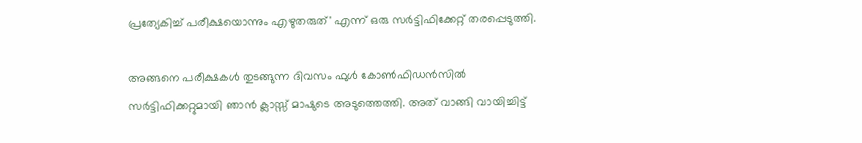പ്രത്യേകിച്ച് പരീക്ഷയൊന്നും എഴുതരുത്' എന്ന് ഒരു സര്‍ട്ടിഫിക്കേറ്റ് തരപ്പെടുത്തി.

അങ്ങനെ പരീക്ഷകള്‍ തുടങ്ങുന്ന ദിവസം ഫുള്‍ കോണ്‍ഫിഡന്‍സില്‍ സര്‍ട്ടിഫിക്കറ്റുമായി ഞാന്‍ ക്ലാസ്സ് മാഷുടെ അടുത്തെത്തി. അത് വാങ്ങി വായിച്ചിട്ട്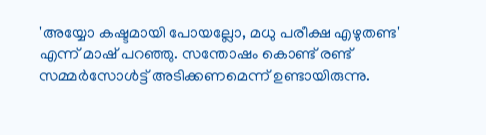'അയ്യോ കഷ്ടമായി പോയല്ലോ, മധു പരീക്ഷ എഴുതണ്ട' എന്ന് മാഷ് പറഞ്ഞു. സന്തോഷം കൊണ്ട് രണ്ട് സമ്മര്‍സോള്‍ട്ട് അടിക്കണമെന്ന് ഉണ്ടായിരുന്നു.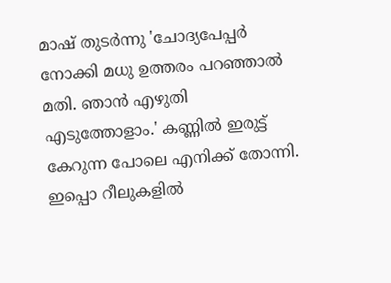മാഷ് തുടര്‍ന്നു 'ചോദ്യപേപ്പര്‍ നോക്കി മധു ഉത്തരം പറഞ്ഞാല്‍ മതി. ഞാന്‍ എഴുതി എടുത്തോളാം.' കണ്ണില്‍ ഇരുട്ട് കേറുന്ന പോലെ എനിക്ക് തോന്നി. ഇപ്പൊ റീലുകളില്‍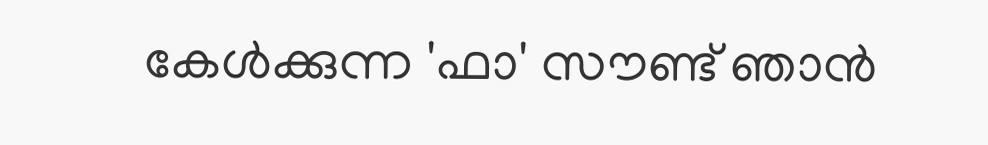കേള്‍ക്കുന്ന 'ഫാ' സൗണ്ട് ഞാന്‍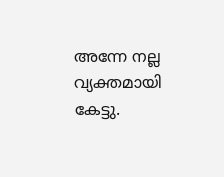അന്നേ നല്ല വ്യക്തമായി കേട്ടു.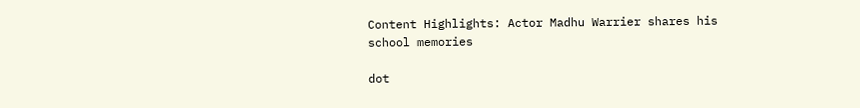Content Highlights: Actor Madhu Warrier shares his school memories

dot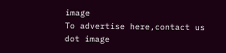image
To advertise here,contact us
dot image